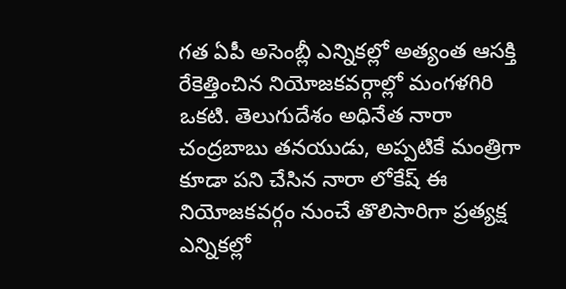గత ఏపీ అసెంబ్లీ ఎన్నికల్లో అత్యంత ఆసక్తి రేకెత్తించిన నియోజకవర్గాల్లో మంగళగిరి ఒకటి. తెలుగుదేశం అధినేత నారా చంద్రబాబు తనయుడు, అప్పటికే మంత్రిగా కూడా పని చేసిన నారా లోకేష్ ఈ నియోజకవర్గం నుంచే తొలిసారిగా ప్రత్యక్ష ఎన్నికల్లో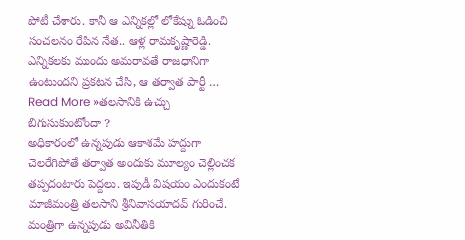పోటీ చేశారు. కానీ ఆ ఎన్నికల్లో లోకేష్ను ఓడించి సంచలనం రేపిన నేత.. ఆళ్ల రామకృష్ణారెడ్డి. ఎన్నికలకు ముందు అమరావతే రాజధానిగా ఉంటుందని ప్రకటన చేసి, ఆ తర్వాత పార్టీ …
Read More »తలసానికి ఉచ్చు బిగుసుకుంటోందా ?
అధికారంలో ఉన్నపుడు ఆకాశమే హద్దుగా చెలరేగిపోతే తర్వాత అందుకు మూల్యం చెల్లించక తప్పదంటారు పెద్దలు. ఇపుడీ విషయం ఎందుకంటే మాజీమంత్రి తలసాని శ్రీనివాసయాదవ్ గురించే. మంత్రిగా ఉన్నపుడు అవినీతికి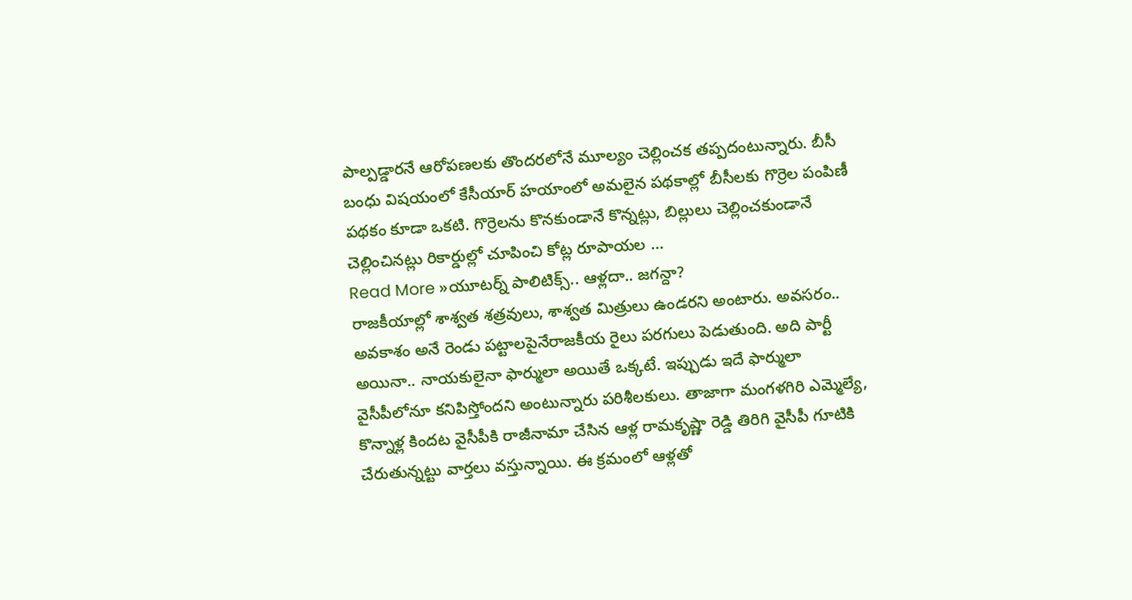పాల్పడ్డారనే ఆరోపణలకు తొందరలోనే మూల్యం చెల్లించక తప్పదంటున్నారు. బీసీ బంధు విషయంలో కేసీయార్ హయాంలో అమలైన పథకాల్లో బీసీలకు గొర్రెల పంపిణీ పథకం కూడా ఒకటి. గొర్రెలను కొనకుండానే కొన్నట్లు, బిల్లులు చెల్లించకుండానే చెల్లించినట్లు రికార్డుల్లో చూపించి కోట్ల రూపాయల …
Read More »యూటర్న్ పాలిటిక్స్.. ఆళ్లదా.. జగన్దా?
రాజకీయాల్లో శాశ్వత శత్రవులు, శాశ్వత మిత్రులు ఉండరని అంటారు. అవసరం.. అవకాశం అనే రెండు పట్టాలపైనేరాజకీయ రైలు పరగులు పెడుతుంది. అది పార్టీ అయినా.. నాయకులైనా ఫార్ములా అయితే ఒక్కటే. ఇప్పుడు ఇదే ఫార్ములా వైసీపీలోనూ కనిపిస్తోందని అంటున్నారు పరిశీలకులు. తాజాగా మంగళగిరి ఎమ్మెల్యే, కొన్నాళ్ల కిందట వైసీపీకి రాజీనామా చేసిన ఆళ్ల రామకృష్ణా రెడ్డి తిరిగి వైసీపీ గూటికి చేరుతున్నట్టు వార్తలు వస్తున్నాయి. ఈ క్రమంలో ఆళ్లతో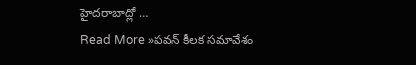హైదరాబాద్లో …
Read More »పవన్ కీలక సమావేశం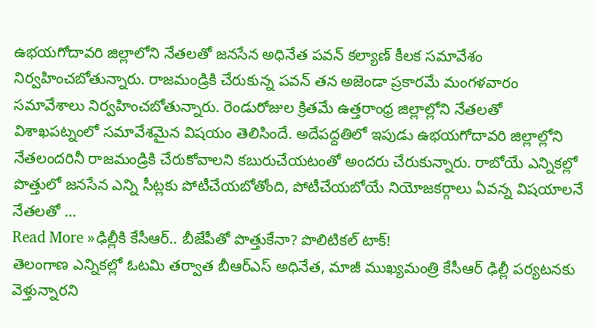ఉభయగోదావరి జిల్లాలోని నేతలతో జనసేన అధినేత పవన్ కల్యాణ్ కీలక సమావేశం నిర్వహించబోతున్నారు. రాజమండ్రికి చేరుకున్న పవన్ తన అజెండా ప్రకారమే మంగళవారం సమావేశాలు నిర్వహించబోతున్నారు. రెండురోజుల క్రితమే ఉత్తరాంధ్ర జిల్లాల్లోని నేతలతో విశాఖపట్నంలో సమావేశమైన విషయం తెలిసిందే. అదేపద్దతిలో ఇపుడు ఉభయగోదావరి జిల్లాల్లోని నేతలందరినీ రాజమండ్రికి చేరుకోవాలని కబురుచేయటంతో అందరు చేరుకున్నారు. రాబోయే ఎన్నికల్లో పొత్తులో జనసేన ఎన్ని సీట్లకు పోటీచేయబోతోంది, పోటీచేయబోయే నియోజకర్గాలు ఏవన్న విషయాలనే నేతలతో …
Read More »ఢిల్లీకి కేసీఆర్.. బీజేపీతో పొత్తుకేనా? పొలిటికల్ టాక్!
తెలంగాణ ఎన్నికల్లో ఓటమి తర్వాత బీఆర్ఎస్ అధినేత, మాజీ ముఖ్యమంత్రి కేసీఆర్ ఢిల్లీ పర్యటనకు వెళ్తున్నారని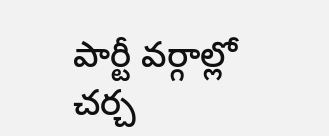పార్టీ వర్గాల్లో చర్చ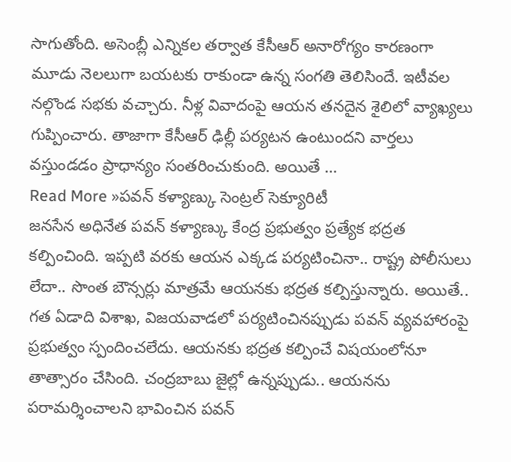సాగుతోంది. అసెంబ్లీ ఎన్నికల తర్వాత కేసీఆర్ అనారోగ్యం కారణంగా మూడు నెలలుగా బయటకు రాకుండా ఉన్న సంగతి తెలిసిందే. ఇటీవల నల్గొండ సభకు వచ్చారు. నీళ్ల వివాదంపై ఆయన తనదైన శైలిలో వ్యాఖ్యలు గుప్పించారు. తాజాగా కేసీఆర్ ఢిల్లీ పర్యటన ఉంటుందని వార్తలు వస్తుండడం ప్రాధాన్యం సంతరించుకుంది. అయితే …
Read More »పవన్ కళ్యాణ్కు సెంట్రల్ సెక్యూరిటీ
జనసేన అధినేత పవన్ కళ్యాణ్కు కేంద్ర ప్రభుత్వం ప్రత్యేక భద్రత కల్పించింది. ఇప్పటి వరకు ఆయన ఎక్కడ పర్యటించినా.. రాష్ట్ర పోలీసులు లేదా.. సొంత బౌన్సర్లు మాత్రమే ఆయనకు భద్రత కల్పిస్తున్నారు. అయితే.. గత ఏడాది విశాఖ, విజయవాడలో పర్యటించినప్పుడు పవన్ వ్యవహారంపై ప్రభుత్వం స్పందించలేదు. ఆయనకు భద్రత కల్పించే విషయంలోనూ తాత్సారం చేసింది. చంద్రబాబు జైల్లో ఉన్నప్పుడు.. ఆయనను పరామర్శించాలని భావించిన పవన్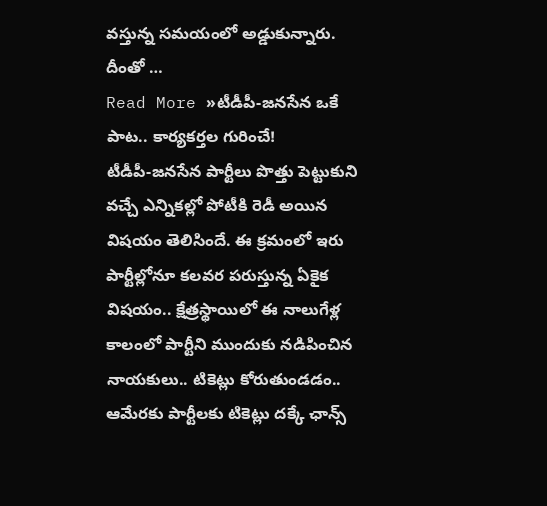వస్తున్న సమయంలో అడ్డుకున్నారు. దీంతో …
Read More »టీడీపీ-జనసేన ఒకే పాట.. కార్యకర్తల గురించే!
టీడీపీ-జనసేన పార్టీలు పొత్తు పెట్టుకుని వచ్చే ఎన్నికల్లో పోటీకి రెడీ అయిన విషయం తెలిసిందే. ఈ క్రమంలో ఇరు పార్టీల్లోనూ కలవర పరుస్తున్న ఏకైక విషయం.. క్షేత్రస్థాయిలో ఈ నాలుగేళ్ల కాలంలో పార్టీని ముందుకు నడిపించిన నాయకులు.. టికెట్లు కోరుతుండడం.. ఆమేరకు పార్టీలకు టికెట్లు దక్కే ఛాన్స్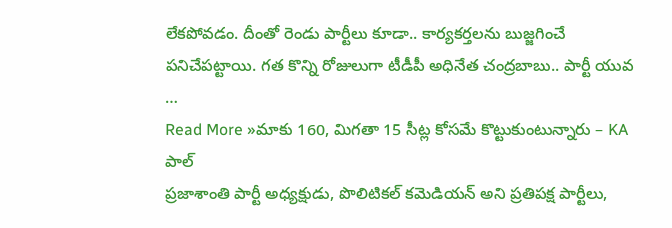లేకపోవడం. దీంతో రెండు పార్టీలు కూడా.. కార్యకర్తలను బుజ్జగించే పనిచేపట్టాయి. గత కొన్ని రోజులుగా టీడీపీ అధినేత చంద్రబాబు.. పార్టీ యువ …
Read More »మాకు 160, మిగతా 15 సీట్ల కోసమే కొట్టుకుంటున్నారు – KA పాల్
ప్రజాశాంతి పార్టీ అధ్యక్షుడు, పొలిటికల్ కమెడియన్ అని ప్రతిపక్ష పార్టీలు,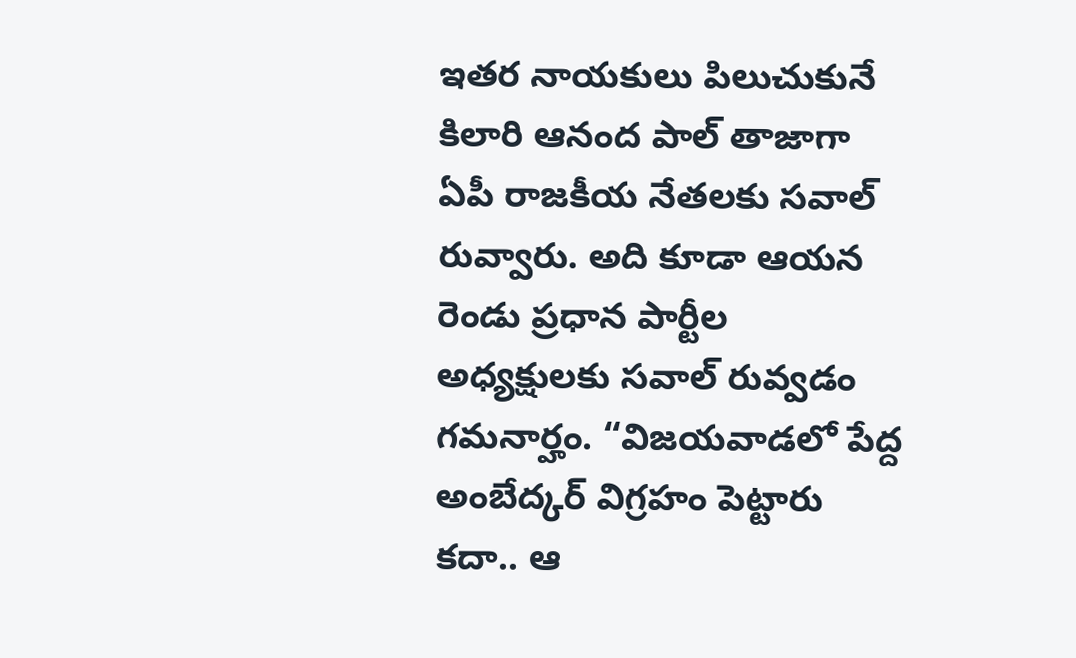ఇతర నాయకులు పిలుచుకునే కిలారి ఆనంద పాల్ తాజాగా ఏపీ రాజకీయ నేతలకు సవాల్ రువ్వారు. అది కూడా ఆయన రెండు ప్రధాన పార్టీల అధ్యక్షులకు సవాల్ రువ్వడం గమనార్హం. “విజయవాడలో పేద్ద అంబేద్కర్ విగ్రహం పెట్టారు కదా.. ఆ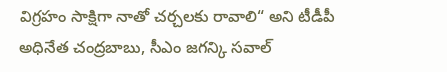విగ్రహం సాక్షిగా నాతో చర్చలకు రావాలి“ అని టీడీపీ అధినేత చంద్రబాబు, సీఎం జగన్కి సవాల్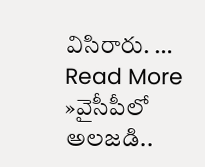విసిరారు. …
Read More »వైసీపీలో అలజడి..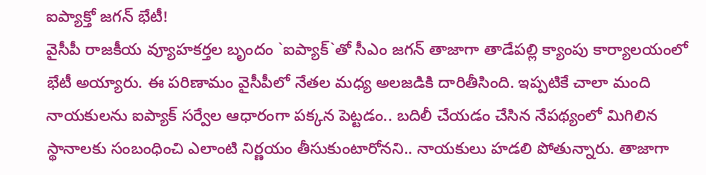ఐప్యాక్తో జగన్ భేటీ!
వైసీపీ రాజకీయ వ్యూహకర్తల బృందం `ఐప్యాక్`తో సీఎం జగన్ తాజాగా తాడేపల్లి క్యాంపు కార్యాలయంలో భేటీ అయ్యారు. ఈ పరిణామం వైసీపీలో నేతల మధ్య అలజడికి దారితీసింది. ఇప్పటికే చాలా మంది నాయకులను ఐప్యాక్ సర్వేల ఆధారంగా పక్కన పెట్టడం.. బదిలీ చేయడం చేసిన నేపథ్యంలో మిగిలిన స్థానాలకు సంబంధించి ఎలాంటి నిర్ణయం తీసుకుంటారోనని.. నాయకులు హడలి పోతున్నారు. తాజాగా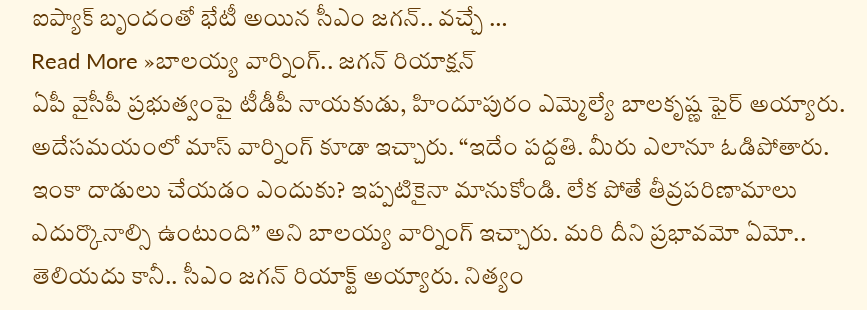ఐప్యాక్ బృందంతో భేటీ అయిన సీఎం జగన్.. వచ్చే …
Read More »బాలయ్య వార్నింగ్.. జగన్ రియాక్షన్
ఏపీ వైసీపీ ప్రభుత్వంపై టీడీపీ నాయకుడు, హిందూపురం ఎమ్మెల్యే బాలకృష్ణ ఫైర్ అయ్యారు. అదేసమయంలో మాస్ వార్నింగ్ కూడా ఇచ్చారు. “ఇదేం పద్దతి. మీరు ఎలానూ ఓడిపోతారు. ఇంకా దాడులు చేయడం ఎందుకు? ఇప్పటికైనా మానుకోండి. లేక పోతే తీవ్రపరిణామాలు ఎదుర్కొనాల్సి ఉంటుంది” అని బాలయ్య వార్నింగ్ ఇచ్చారు. మరి దీని ప్రభావమో ఏమో.. తెలియదు కానీ.. సీఎం జగన్ రియాక్ట్ అయ్యారు. నిత్యం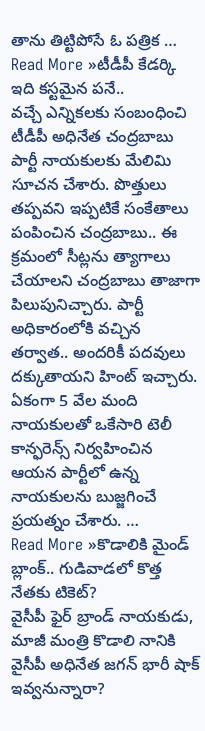తాను తిట్టిపోసే ఓ పత్రిక …
Read More »టీడీపీ కేడర్కి ఇది కస్టమైన పనే..
వచ్చే ఎన్నికలకు సంబంధించి టీడీపీ అధినేత చంద్రబాబు పార్టీ నాయకులకు మేలిమి సూచన చేశారు. పొత్తులు తప్పవని ఇప్పటికే సంకేతాలు పంపించిన చంద్రబాబు.. ఈ క్రమంలో సీట్లను త్యాగాలు చేయాలని చంద్రబాబు తాజాగా పిలుపునిచ్చారు. పార్టీ అధికారంలోకి వచ్చిన తర్వాత.. అందరికీ పదవులు దక్కుతాయని హింట్ ఇచ్చారు. ఏకంగా 5 వేల మంది నాయకులతో ఒకేసారి టెలీ కాన్ఫరెన్స్ నిర్వహించిన ఆయన పార్టీలో ఉన్న నాయకులను బుజ్జగించే ప్రయత్నం చేశారు. …
Read More »కొడాలికి మైండ్ బ్లాంక్.. గుడివాడలో కొత్త నేతకు టికెట్?
వైసీపీ ఫైర్ బ్రాండ్ నాయకుడు, మాజీ మంత్రి కొడాలి నానికి వైసీపీ అధినేత జగన్ భారీ షాక్ ఇవ్వనున్నారా?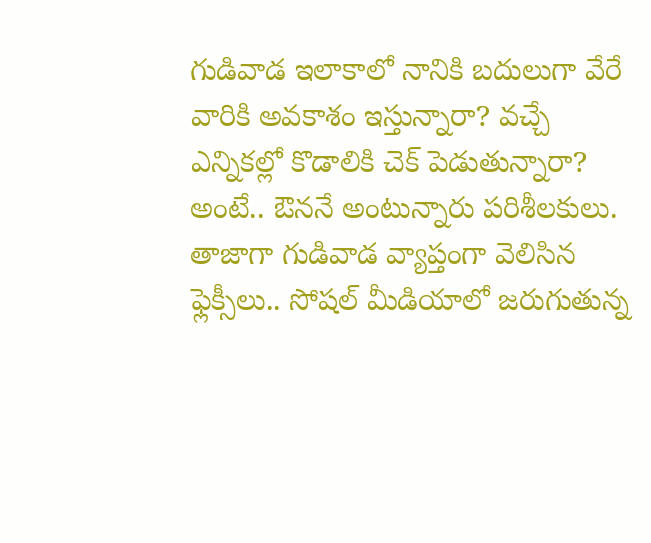గుడివాడ ఇలాకాలో నానికి బదులుగా వేరే వారికి అవకాశం ఇస్తున్నారా? వచ్చే ఎన్నికల్లో కొడాలికి చెక్ పెడుతున్నారా? అంటే.. ఔననే అంటున్నారు పరిశీలకులు. తాజాగా గుడివాడ వ్యాప్తంగా వెలిసిన ఫ్లెక్సీలు.. సోషల్ మీడియాలో జరుగుతున్న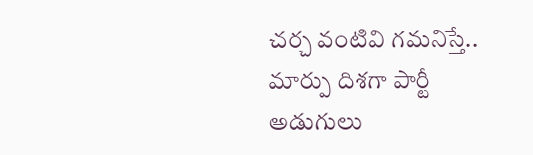చర్చ వంటివి గమనిస్తే.. మార్పు దిశగా పార్టీ అడుగులు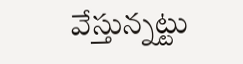వేస్తున్నట్టు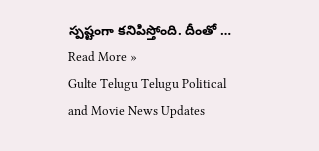స్పష్టంగా కనిపిస్తోంది. దీంతో …
Read More »
Gulte Telugu Telugu Political and Movie News Updates